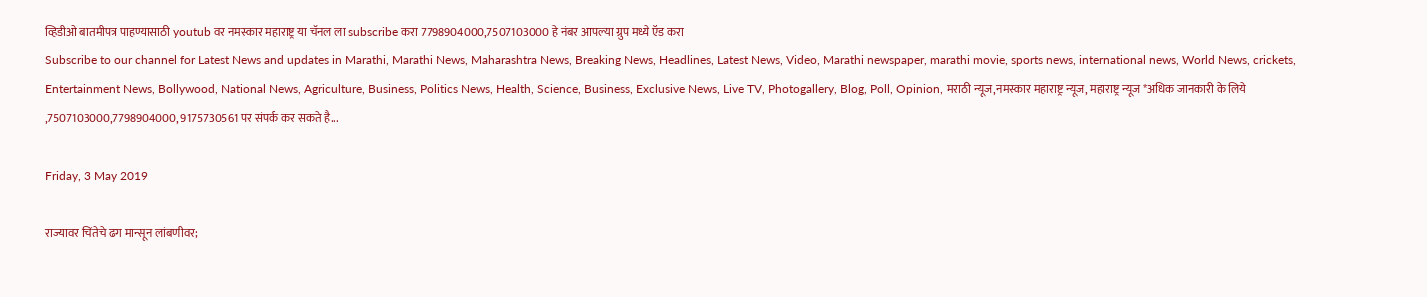व्हिडीओ बातमीपत्र पाहण्यासाठी youtub वर नमस्कार महाराष्ट्र या चॅनल ला subscribe करा 7798904000,7507103000 हे नंबर आपल्या ग्रुप मध्ये ऍड करा
Subscribe to our channel for Latest News and updates in Marathi, Marathi News, Maharashtra News, Breaking News, Headlines, Latest News, Video, Marathi newspaper, marathi movie, sports news, international news, World News, crickets, Entertainment News, Bollywood, National News, Agriculture, Business, Politics News, Health, Science, Business, Exclusive News, Live TV, Photogallery, Blog, Poll, Opinion, मराठी न्यूज,नमस्कार महाराष्ट्र न्यूज, महाराष्ट्र न्यूज *अधिक जानकारी के लिये ,7507103000,7798904000, 9175730561 पर संपर्क कर सकते है...

Friday, 3 May 2019

राज्यावर चिंतेचे ढग मान्सून लांबणीवर;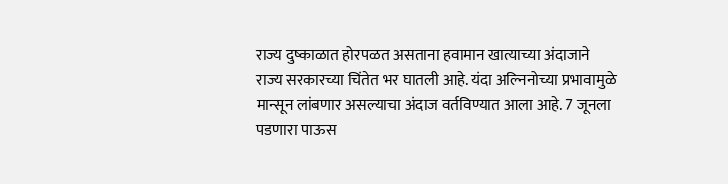राज्य दुष्काळात होरपळत असताना हवामान खात्याच्या अंदाजाने राज्य सरकारच्या चिंतेत भर घातली आहे. यंदा अल्निनोच्या प्रभावामुळे मान्सून लांबणार असल्याचा अंदाज वर्तविण्यात आला आहे. 7 जूनला पडणारा पाऊस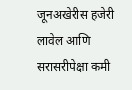जूनअखेरीस हजेरी लावेल आणि सरासरीपेक्षा कमी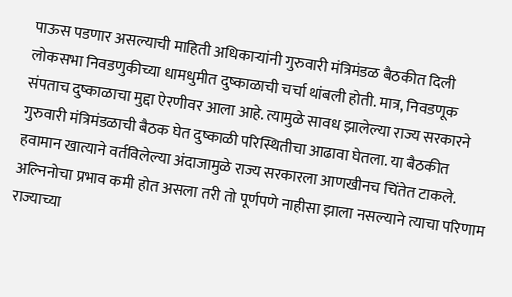पाऊस पडणार असल्याची माहिती अधिकार्‍यांनी गुरुवारी मंत्रिमंडळ बैठकीत दिली
लोकसभा निवडणुकीच्या धामधुमीत दुष्काळाची चर्चा थांबली होती. मात्र, निवडणूक संपताच दुष्काळाचा मुद्दा ऐरणीवर आला आहे. त्यामुळे सावध झालेल्या राज्य सरकारने गुरुवारी मंत्रिमंडळाची बैठक घेत दुष्काळी परिस्थितीचा आढावा घेतला. या बैठकीत हवामान खात्याने वर्तविलेल्या अंदाजामुळे राज्य सरकारला आणखीनच चिंतेत टाकले. अल्निनोचा प्रभाव कमी होत असला तरी तो पूर्णपणे नाहीसा झाला नसल्याने त्याचा परिणाम राज्याच्या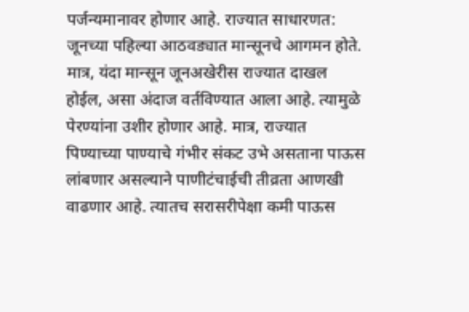पर्जन्यमानावर होणार आहे. राज्यात साधारणत: जूनच्या पहिल्या आठवड्यात मान्सूनचे आगमन होते. मात्र, यंदा मान्सून जूनअखेरीस राज्यात दाखल होईल, असा अंदाज वर्तविण्यात आला आहे. त्यामुळे पेरण्यांना उशीर होणार आहे. मात्र, राज्यात पिण्याच्या पाण्याचे गंभीर संकट उभे असताना पाऊस लांबणार असल्याने पाणीटंचाईची तीव्रता आणखी वाढणार आहे. त्यातच सरासरीपेक्षा कमी पाऊस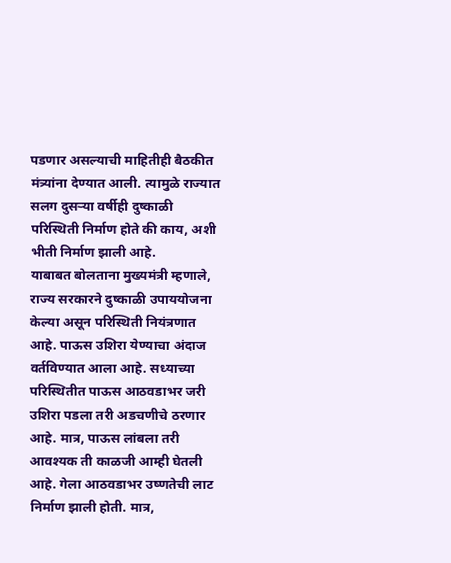पडणार असल्याची माहितीही बैठकीत मंत्र्यांना देण्यात आली. त्यामुळे राज्यात सलग दुसर्‍या वर्षीही दुष्काळी परिस्थिती निर्माण होते की काय, अशी भीती निर्माण झाली आहे.
याबाबत बोलताना मुख्यमंत्री म्हणाले, राज्य सरकारने दुष्काळी उपाययोजना केल्या असून परिस्थिती नियंत्रणात आहे. पाऊस उशिरा येण्याचा अंदाज वर्तविण्यात आला आहे. सध्याच्या परिस्थितीत पाऊस आठवडाभर जरी उशिरा पडला तरी अडचणीचे ठरणार आहे. मात्र, पाऊस लांबला तरी आवश्यक ती काळजी आम्ही घेतली आहे. गेला आठवडाभर उष्णतेची लाट निर्माण झाली होती. मात्र,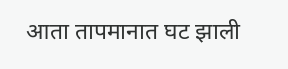आता तापमानात घट झाली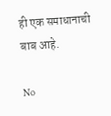ही एक समाधानाची बाब आहे.

No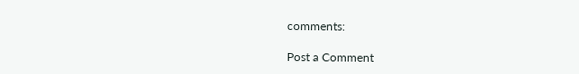comments:

Post a Comment